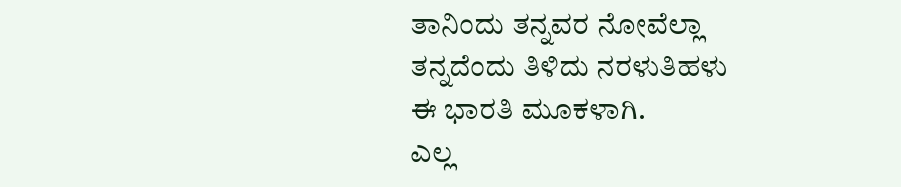ತಾನಿಂದು ತನ್ನವರ ನೋವೆಲ್ಲಾ
ತನ್ನದೆಂದು ತಿಳಿದು ನರಳುತಿಹಳು
ಈ ಭಾರತಿ ಮೂಕಳಾಗಿ.
ಎಲ್ಲ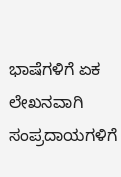ಭಾಷೆಗಳಿಗೆ ಏಕ ಲೇಖನವಾಗಿ
ಸಂಪ್ರದಾಯಗಳಿಗೆ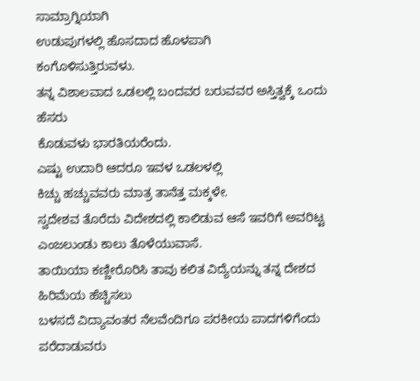ಸಾಮ್ರಾಗ್ನಿಯಾಗಿ
ಉಡುಪುಗಳಲ್ಲಿ ಹೊಸದಾದ ಹೊಳಪಾಗಿ
ಕಂಗೊಳಿಸುತ್ತಿರುವಳು.
ತನ್ನ ವಿಶಾಲವಾದ ಒಡಲಲ್ಲಿ ಬಂದವರ ಬರುವವರ ಅಸ್ತಿತ್ವಕ್ಕೆ ಒಂದು ಹೆಸರು
ಕೊಡುವಳು ಭಾರತಿಯರೆಂದು.
ಎಷ್ಟು ಉದಾರಿ ಆದರೂ ಇವಳ ಒಡಲಳಲ್ಲಿ
ಕಿಚ್ಚು ಹಚ್ಚುವವರು ಮಾತ್ರ ತಾನೆತ್ತ ಮಕ್ಕಳೇ.
ಸ್ವದೇಶವ ತೊರೆದು ವಿದೇಶದಲ್ಲಿ ಕಾಲಿಡುವ ಆಸೆ ಇವರಿಗೆ ಅವರಿಟ್ಟ ಎಂಜಲುಂಡು ಕಾಲು ತೊಳೆಯುವಾಸೆ.
ತಾಯಿಯಾ ಕಣ್ಣೀರೊರಿಸಿ ತಾವು ಕಲಿತ ವಿದ್ಯೆಯನ್ನು ತನ್ನ ದೇಶದ ಹಿರಿಮೆಯ ಹೆಚ್ಚಿಸಲು
ಬಳಸದೆ ವಿದ್ಯಾವಂತರ ನೆಲವೆಂದಿಗೂ ಪರಕೀಯ ಪಾದಗಳಿಗೆಂದು ಪರೆದಾಡುವರು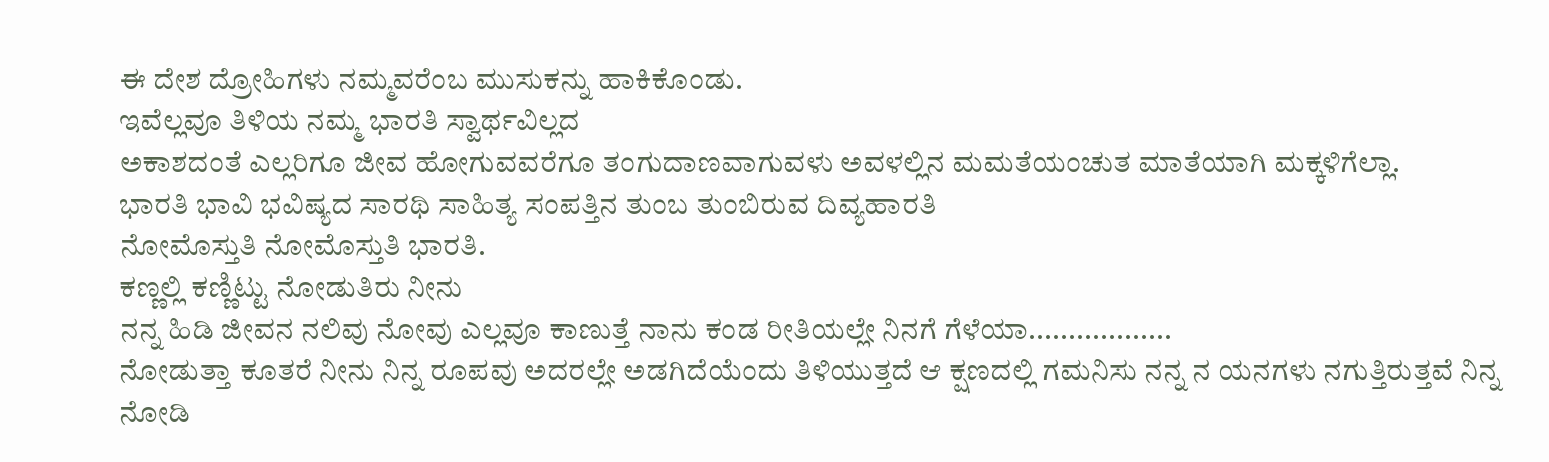ಈ ದೇಶ ದ್ರೋಹಿಗಳು ನಮ್ಮವರೆಂಬ ಮುಸುಕನ್ನು ಹಾಕಿಕೊಂಡು.
ಇವೆಲ್ಲವೂ ತಿಳಿಯ ನಮ್ಮ ಭಾರತಿ ಸ್ವಾರ್ಥವಿಲ್ಲದ
ಅಕಾಶದಂತೆ ಎಲ್ಲರಿಗೂ ಜೀವ ಹೋಗುವವರೆಗೂ ತಂಗುದಾಣವಾಗುವಳು ಅವಳಲ್ಲಿನ ಮಮತೆಯಂಚುತ ಮಾತೆಯಾಗಿ ಮಕ್ಕಳಿಗೆಲ್ಲಾ.
ಭಾರತಿ ಭಾವಿ ಭವಿಷ್ಯದ ಸಾರಥಿ ಸಾಹಿತ್ಯ ಸಂಪತ್ತಿನ ತುಂಬ ತುಂಬಿರುವ ದಿವ್ಯಹಾರತಿ
ನೋಮೊಸ್ತುತಿ ನೋಮೊಸ್ತುತಿ ಭಾರತಿ.
ಕಣ್ಣಲ್ಲಿ ಕಣ್ಣಿಟ್ಟು ನೋಡುತಿರು ನೀನು
ನನ್ನ ಹಿಡಿ ಜೀವನ ನಲಿವು ನೋವು ಎಲ್ಲವೂ ಕಾಣುತ್ತೆ ನಾನು ಕಂಡ ರೀತಿಯಲ್ಲೇ ನಿನಗೆ ಗೆಳೆಯಾ..................
ನೋಡುತ್ತಾ ಕೂತರೆ ನೀನು ನಿನ್ನ ರೂಪವು ಅದರಲ್ಲೇ ಅಡಗಿದೆಯೆಂದು ತಿಳಿಯುತ್ತದೆ ಆ ಕ್ಷಣದಲ್ಲಿ ಗಮನಿಸು ನನ್ನ ನ ಯನಗಳು ನಗುತ್ತಿರುತ್ತವೆ ನಿನ್ನ ನೋಡಿ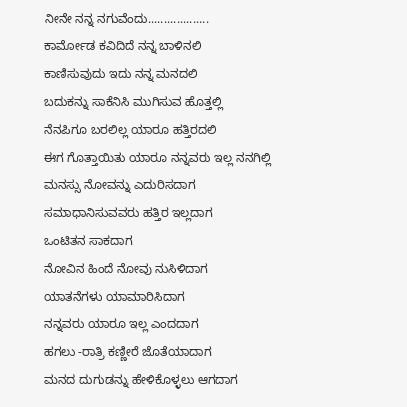ನೀನೇ ನನ್ನ ನಗುವೆಂದು...................
ಕಾರ್ಮೋಡ ಕವಿದಿದೆ ನನ್ನ ಬಾಳಿನಲಿ
ಕಾಣಿಸುವುದು ಇದು ನನ್ನ ಮನದಲಿ
ಬದುಕನ್ನು ಸಾಕೆನಿಸಿ ಮುಗಿಸುವ ಹೊತ್ತಲ್ಲಿ
ನೆನಪಿಗೂ ಬರಲಿಲ್ಲ ಯಾರೂ ಹತ್ತಿರದಲಿ
ಈಗ ಗೊತ್ತಾಯಿತು ಯಾರೂ ನನ್ನವರು ಇಲ್ಲ ನನಗಿಲ್ಲಿ
ಮನಸ್ಸು ನೋವನ್ನು ಎದುರಿಸದಾಗ
ಸಮಾಧಾನಿಸುವವರು ಹತ್ತಿರ ಇಲ್ಲದಾಗ
ಒಂಟಿತನ ಸಾಕದಾಗ
ನೋವಿನ ಹಿಂದೆ ನೋವು ನುಸಿಳಿದಾಗ
ಯಾತನೆಗಳು ಯಾಮಾರಿಸಿದಾಗ
ನನ್ನವರು ಯಾರೂ ಇಲ್ಲ ಎಂದದಾಗ
ಹಗಲು -ರಾತ್ರಿ ಕಣ್ಣೀರೆ ಜೊತೆಯಾದಾಗ
ಮನದ ದುಗುಡನ್ನು ಹೇಳಿಕೊಳ್ಳಲು ಆಗದಾಗ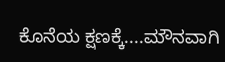ಕೊನೆಯ ಕ್ಷಣಕ್ಕೆ....ಮೌನವಾಗಿ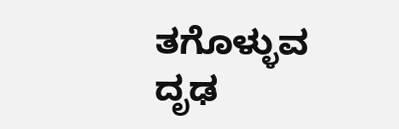ತಗೊಳ್ಳುವ
ದೃಢ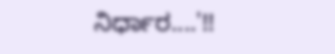ನಿರ್ಧಾರ....'!!